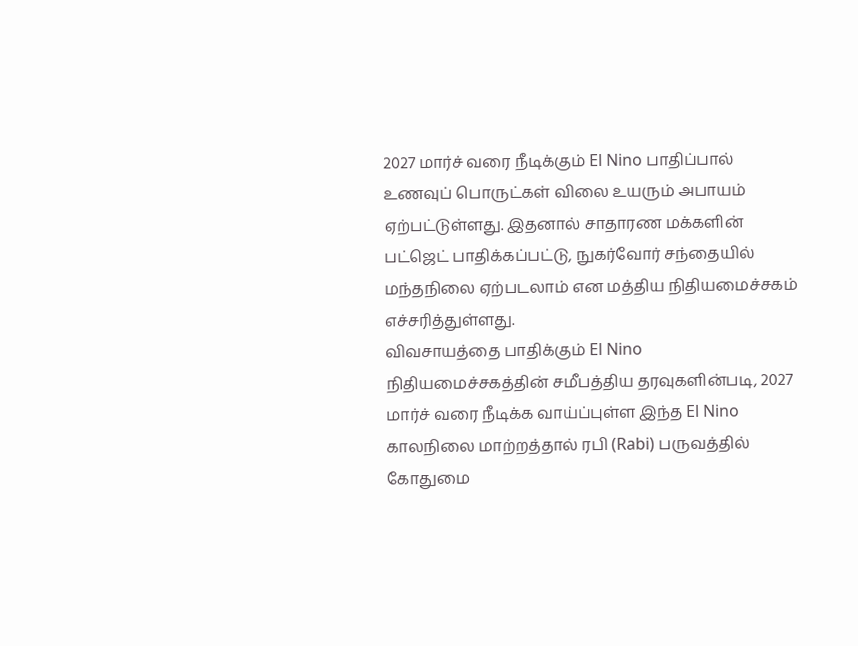2027 மார்ச் வரை நீடிக்கும் El Nino பாதிப்பால் உணவுப் பொருட்கள் விலை உயரும் அபாயம் ஏற்பட்டுள்ளது. இதனால் சாதாரண மக்களின் பட்ஜெட் பாதிக்கப்பட்டு, நுகர்வோர் சந்தையில் மந்தநிலை ஏற்படலாம் என மத்திய நிதியமைச்சகம் எச்சரித்துள்ளது.
விவசாயத்தை பாதிக்கும் El Nino
நிதியமைச்சகத்தின் சமீபத்திய தரவுகளின்படி, 2027 மார்ச் வரை நீடிக்க வாய்ப்புள்ள இந்த El Nino காலநிலை மாற்றத்தால் ரபி (Rabi) பருவத்தில் கோதுமை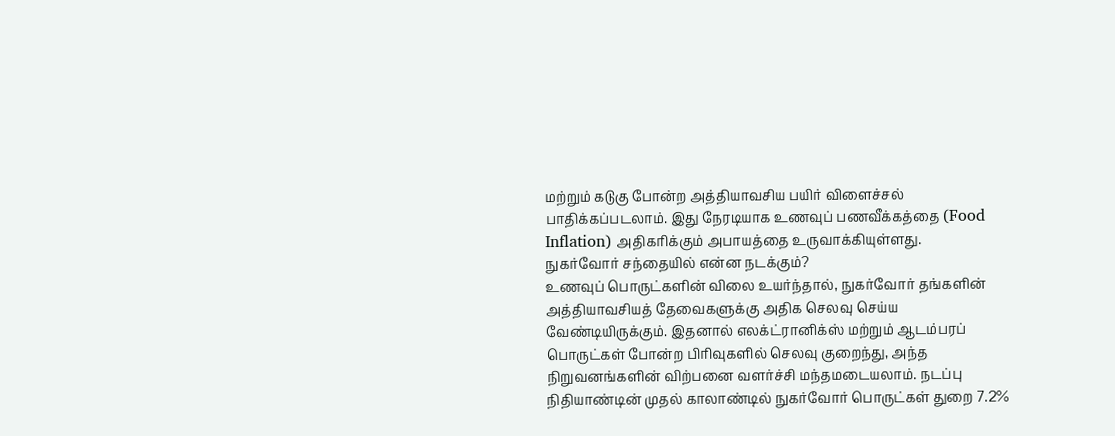மற்றும் கடுகு போன்ற அத்தியாவசிய பயிர் விளைச்சல் பாதிக்கப்படலாம். இது நேரடியாக உணவுப் பணவீக்கத்தை (Food Inflation) அதிகரிக்கும் அபாயத்தை உருவாக்கியுள்ளது.
நுகர்வோர் சந்தையில் என்ன நடக்கும்?
உணவுப் பொருட்களின் விலை உயர்ந்தால், நுகர்வோர் தங்களின் அத்தியாவசியத் தேவைகளுக்கு அதிக செலவு செய்ய வேண்டியிருக்கும். இதனால் எலக்ட்ரானிக்ஸ் மற்றும் ஆடம்பரப் பொருட்கள் போன்ற பிரிவுகளில் செலவு குறைந்து, அந்த நிறுவனங்களின் விற்பனை வளர்ச்சி மந்தமடையலாம். நடப்பு நிதியாண்டின் முதல் காலாண்டில் நுகர்வோர் பொருட்கள் துறை 7.2%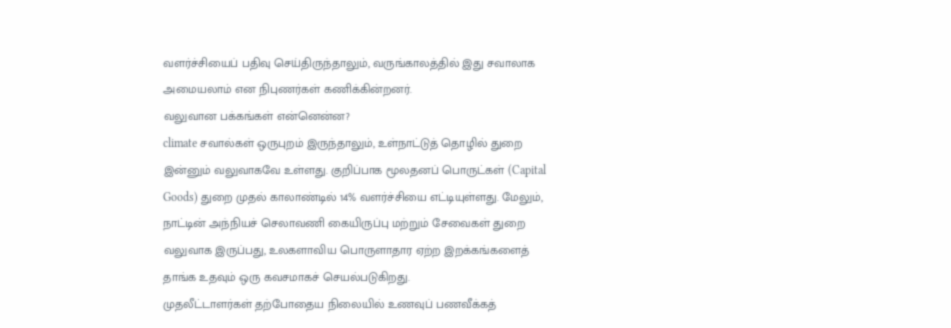வளர்ச்சியைப் பதிவு செய்திருந்தாலும், வருங்காலத்தில் இது சவாலாக அமையலாம் என நிபுணர்கள் கணிக்கின்றனர்.
வலுவான பக்கங்கள் என்னென்ன?
climate சவால்கள் ஒருபுறம் இருந்தாலும், உள்நாட்டுத் தொழில் துறை இன்னும் வலுவாகவே உள்ளது. குறிப்பாக மூலதனப் பொருட்கள் (Capital Goods) துறை முதல் காலாண்டில் 14% வளர்ச்சியை எட்டியுள்ளது. மேலும், நாட்டின் அந்நியச் செலாவணி கையிருப்பு மற்றும் சேவைகள் துறை வலுவாக இருப்பது, உலகளாவிய பொருளாதார ஏற்ற இறக்கங்களைத் தாங்க உதவும் ஒரு கவசமாகச் செயல்படுகிறது.
முதலீட்டாளர்கள் தற்போதைய நிலையில் உணவுப் பணவீக்கத்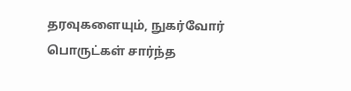தரவுகளையும், நுகர்வோர் பொருட்கள் சார்ந்த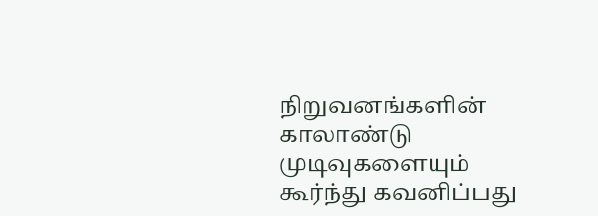நிறுவனங்களின் காலாண்டு முடிவுகளையும் கூர்ந்து கவனிப்பது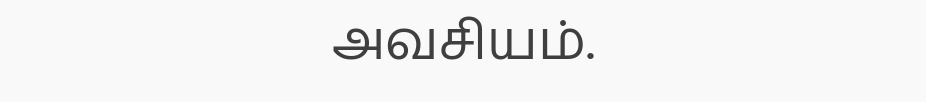அவசியம்.